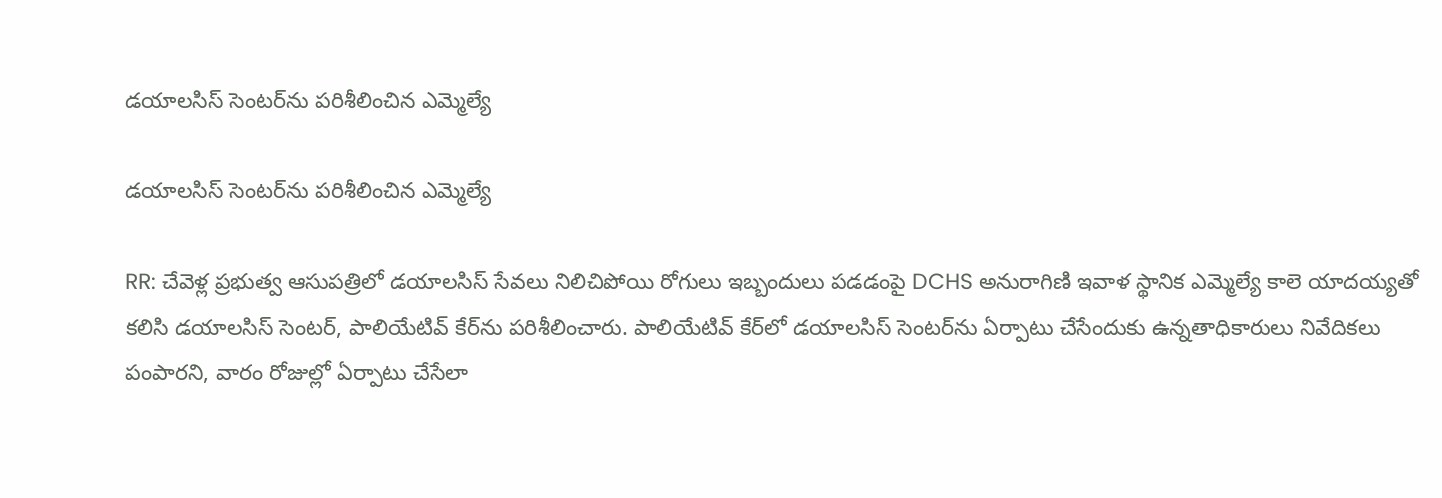డయాలసిస్ సెంటర్‌ను పరిశీలించిన ఎమ్మెల్యే

డయాలసిస్ సెంటర్‌ను పరిశీలించిన ఎమ్మెల్యే

RR: చేవెళ్ల ప్రభుత్వ ఆసుపత్రిలో డయాలసిస్ సేవలు నిలిచిపోయి రోగులు ఇబ్బందులు పడడంపై DCHS అనురాగిణి ఇవాళ స్థానిక ఎమ్మెల్యే కాలె యాదయ్యతో కలిసి డయాలసిస్ సెంటర్, పాలియేటివ్ కేర్‌ను పరిశీలించారు. పాలియేటివ్ కేర్‌లో డయాలసిస్ సెంటర్‌‌ను ఏర్పాటు చేసేందుకు ఉన్నతాధికారులు నివేదికలు పంపారని, వారం రోజుల్లో ఏర్పాటు చేసేలా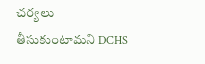చర్యలు తీసుకుంటామని DCHS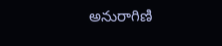అనురాగిణి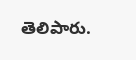తెలిపారు.